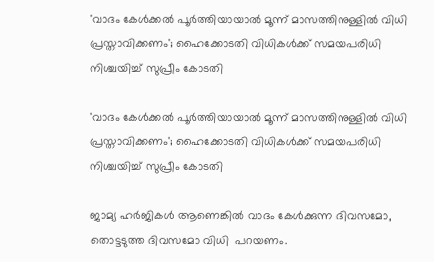'വാദം കേള്‍ക്കല്‍ പൂര്‍ത്തിയായാല്‍ മൂന്ന് മാസത്തിനുള്ളില്‍ വിധി പ്രസ്താവിക്കണം'; ഹൈക്കോടതി വിധികള്‍ക്ക് സമയപരിധി നിശ്ചയിച്ച് സുപ്രീം കോടതി

'വാദം കേള്‍ക്കല്‍ പൂര്‍ത്തിയായാല്‍ മൂന്ന് മാസത്തിനുള്ളില്‍ വിധി പ്രസ്താവിക്കണം'; ഹൈക്കോടതി വിധികള്‍ക്ക് സമയപരിധി നിശ്ചയിച്ച് സുപ്രീം കോടതി

ജാമ്യ ഹര്‍ജികള്‍ ആണെങ്കില്‍ വാദം കേള്‍ക്കുന്ന ദിവസമോ, തൊട്ടടുത്ത ദിവസമോ വിധി  പറയണം.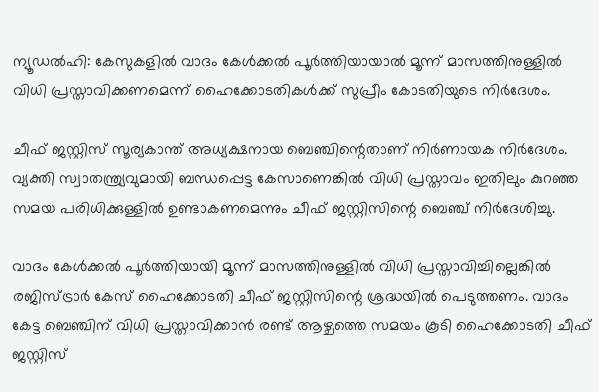ന്യൂഡല്‍ഹി: കേസുകളില്‍ വാദം കേള്‍ക്കല്‍ പൂര്‍ത്തിയായാല്‍ മൂന്ന് മാസത്തിനുള്ളില്‍ വിധി പ്രസ്താവിക്കണമെന്ന് ഹൈക്കോടതികള്‍ക്ക് സുപ്രീം കോടതിയുടെ നിര്‍ദേശം.

ചീഫ് ജസ്റ്റിസ് സൂര്യകാന്ത് അധ്യക്ഷനായ ബെഞ്ചിന്റെതാണ് നിര്‍ണായക നിര്‍ദേശം. വ്യക്തി സ്വാതന്ത്ര്യവുമായി ബന്ധപ്പെട്ട കേസാണെങ്കില്‍ വിധി പ്രസ്താവം ഇതിലും കുറഞ്ഞ സമയ പരിധിക്കുള്ളില്‍ ഉണ്ടാകണമെന്നും ചീഫ് ജസ്റ്റിസിന്റെ ബെഞ്ച് നിര്‍ദേശിച്ചു.

വാദം കേള്‍ക്കല്‍ പൂര്‍ത്തിയായി മൂന്ന് മാസത്തിനുള്ളില്‍ വിധി പ്രസ്താവിച്ചില്ലെങ്കില്‍ രജിസ്ട്രാര്‍ കേസ് ഹൈക്കോടതി ചീഫ് ജസ്റ്റിസിന്റെ ശ്രദ്ധയില്‍ പെടുത്തണം. വാദം കേട്ട ബെഞ്ചിന് വിധി പ്രസ്താവിക്കാന്‍ രണ്ട് ആഴ്ചത്തെ സമയം കൂടി ഹൈക്കോടതി ചീഫ് ജസ്റ്റിസ്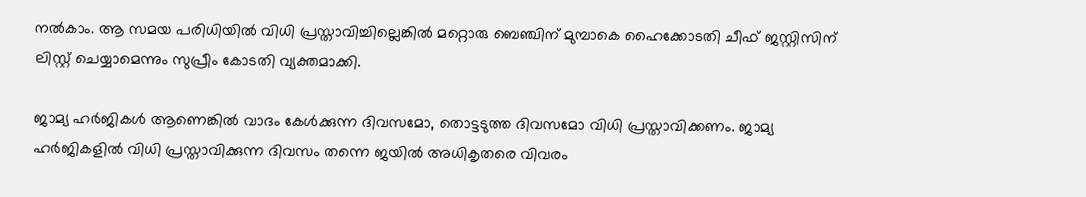നല്‍കാം. ആ സമയ പരിധിയില്‍ വിധി പ്രസ്താവിച്ചില്ലെങ്കില്‍ മറ്റൊരു ബെഞ്ചിന് മുമ്പാകെ ഹൈക്കോടതി ചീഫ് ജസ്റ്റിസിന് ലിസ്റ്റ് ചെയ്യാമെന്നും സുപ്രീം കോടതി വ്യക്തമാക്കി.

ജാമ്യ ഹര്‍ജികള്‍ ആണെങ്കില്‍ വാദം കേള്‍ക്കുന്ന ദിവസമോ, തൊട്ടടുത്ത ദിവസമോ വിധി പ്രസ്താവിക്കണം. ജാമ്യ ഹര്‍ജികളില്‍ വിധി പ്രസ്താവിക്കുന്ന ദിവസം തന്നെ ജയില്‍ അധികൃതരെ വിവരം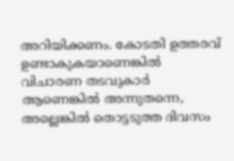അറിയിക്കണം. കോടതി ഉത്തരവ് ഉണ്ടാകുകയാണെങ്കില്‍ വിചാരണ തടവുകാര്‍ ആണെങ്കില്‍ അന്നുതന്നെ, അല്ലെങ്കില്‍ തൊട്ടടുത്ത ദിവസം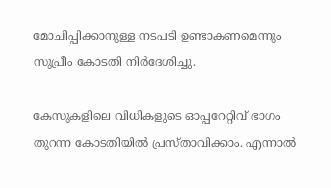മോചിപ്പിക്കാനുള്ള നടപടി ഉണ്ടാകണമെന്നും സുപ്രീം കോടതി നിര്‍ദേശിച്ചു.

കേസുകളിലെ വിധികളുടെ ഓപ്പറേറ്റിവ് ഭാഗം തുറന്ന കോടതിയില്‍ പ്രസ്താവിക്കാം. എന്നാല്‍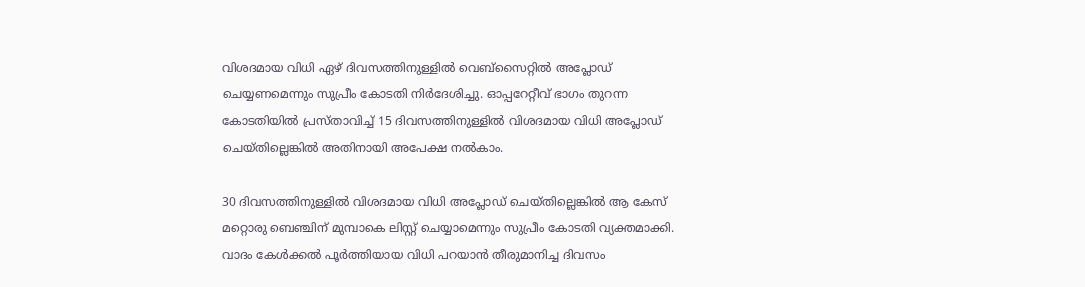വിശദമായ വിധി ഏഴ് ദിവസത്തിനുള്ളില്‍ വെബ്സൈറ്റില്‍ അപ്ലോഡ് ചെയ്യണമെന്നും സുപ്രീം കോടതി നിര്‍ദേശിച്ചു. ഓപ്പറേറ്റീവ് ഭാഗം തുറന്ന കോടതിയില്‍ പ്രസ്താവിച്ച് 15 ദിവസത്തിനുള്ളില്‍ വിശദമായ വിധി അപ്ലോഡ് ചെയ്തില്ലെങ്കില്‍ അതിനായി അപേക്ഷ നല്‍കാം.

30 ദിവസത്തിനുള്ളില്‍ വിശദമായ വിധി അപ്ലോഡ് ചെയ്തില്ലെങ്കില്‍ ആ കേസ് മറ്റൊരു ബെഞ്ചിന് മുമ്പാകെ ലിസ്റ്റ് ചെയ്യാമെന്നും സുപ്രീം കോടതി വ്യക്തമാക്കി. വാദം കേള്‍ക്കല്‍ പൂര്‍ത്തിയായ വിധി പറയാന്‍ തീരുമാനിച്ച ദിവസം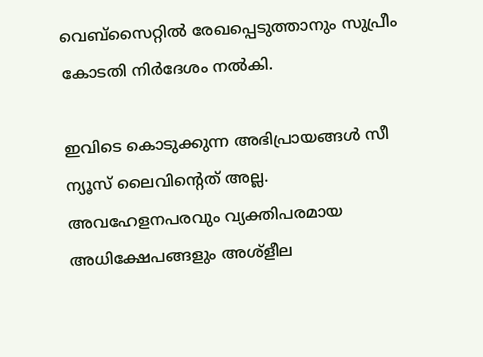വെബ്സൈറ്റില്‍ രേഖപ്പെടുത്താനും സുപ്രീം കോടതി നിര്‍ദേശം നല്‍കി.

ഇവിടെ കൊടുക്കുന്ന അഭിപ്രായങ്ങള്‍ സീ ന്യൂസ് ലൈവിന്റെത് അല്ല. അവഹേളനപരവും വ്യക്തിപരമായ അധിക്ഷേപങ്ങളും അശ്‌ളീല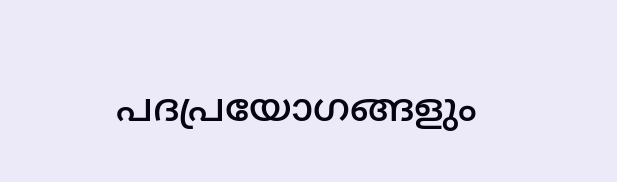പദപ്രയോഗങ്ങളും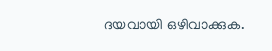ദയവായി ഒഴിവാക്കുക.